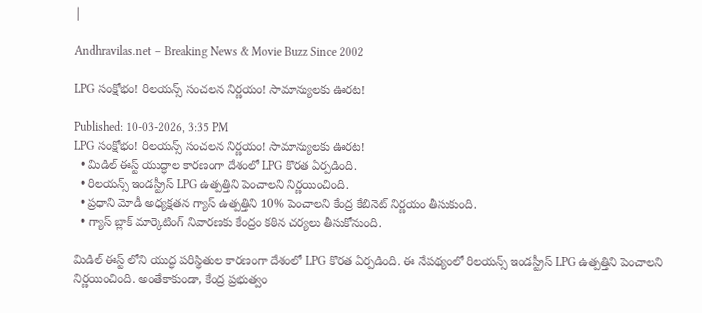|

Andhravilas.net – Breaking News & Movie Buzz Since 2002

LPG సంక్షోభం! రిలయన్స్ సంచలన నిర్ణయం! సామాన్యులకు ఊరట!

Published: 10-03-2026, 3:35 PM
LPG సంక్షోభం! రిలయన్స్ సంచలన నిర్ణయం! సామాన్యులకు ఊరట!
  • మిడిల్ ఈస్ట్ యుద్ధాల కారణంగా దేశంలో LPG కొరత ఏర్పడింది.
  • రిలయన్స్ ఇండస్ట్రీస్ LPG ఉత్పత్తిని పెంచాలని నిర్ణయించింది.
  • ప్రధాని మోడీ అధ్యక్షతన గ్యాస్ ఉత్పత్తిని 10% పెంచాలని కేంద్ర కేబినెట్ నిర్ణయం తీసుకుంది.
  • గ్యాస్ బ్లాక్ మార్కెటింగ్ నివారణకు కేంద్రం కఠిన చర్యలు తీసుకోనుంది.

మిడిల్ ఈస్ట్ లోని యుద్ధ పరిస్థితుల కారణంగా దేశంలో LPG కొరత ఏర్పడింది. ఈ నేపథ్యంలో రిలయన్స్ ఇండస్ట్రీస్ LPG ఉత్పత్తిని పెంచాలని నిర్ణయించింది. అంతేకాకుండా, కేంద్ర ప్రభుత్వం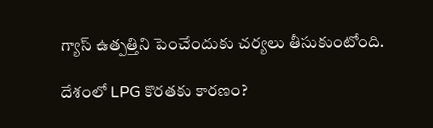గ్యాస్ ఉత్పత్తిని పెంచేందుకు చర్యలు తీసుకుంటోంది.

దేశంలో LPG కొరతకు కారణం?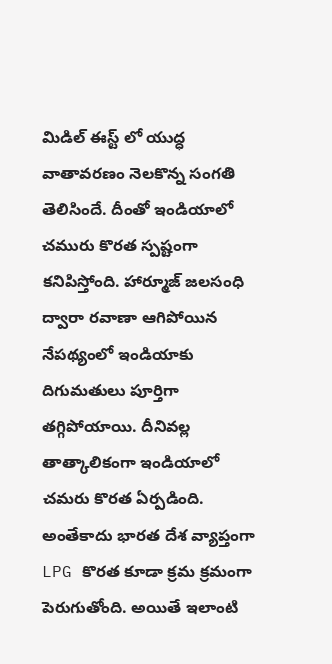మిడిల్ ఈస్ట్ లో యుద్ధ వాతావరణం నెలకొన్న సంగతి తెలిసిందే. దీంతో ఇండియాలో చమురు కొరత స్పష్టంగా కనిపిస్తోంది. హార్మూజ్ జలసంధి ద్వారా రవాణా ఆగిపోయిన నేపథ్యంలో ఇండియాకు దిగుమతులు పూర్తిగా తగ్గిపోయాయి. దీనివల్ల తాత్కాలికంగా ఇండియాలో చమరు కొరత ఏర్పడింది. అంతేకాదు భారత దేశ వ్యాప్తంగా LPG కొరత కూడా క్రమ క్రమంగా పెరుగుతోంది. అయితే ఇలాంటి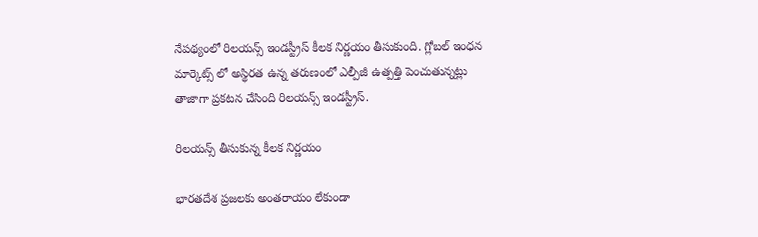నేపథ్యంలో రిలయన్స్ ఇండస్ట్రీస్ కీలక నిర్ణయం తీసుకుంది. గ్లోబల్ ఇంధన మార్కెట్స్ లో అస్థిరత ఉన్న తరుణంలో ఎల్పీజీ ఉత్పత్తి పెంచుతున్నట్లు తాజాగా ప్రకటన చేసింది రిలయన్స్ ఇండస్ట్రీస్.

రిలయన్స్ తీసుకున్న కీలక నిర్ణయం

భారతదేశ ప్రజలకు అంతరాయం లేకుండా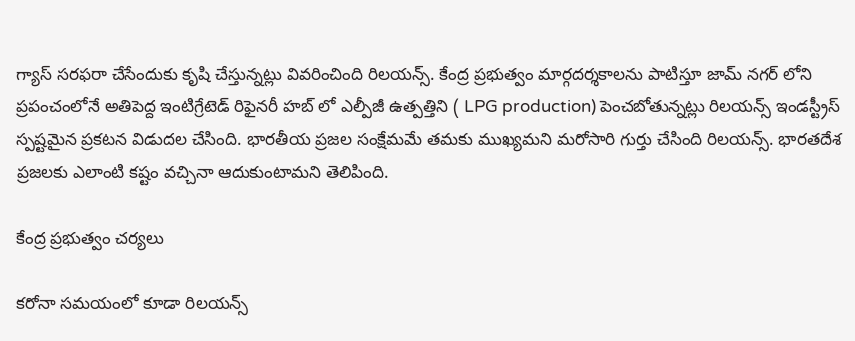గ్యాస్ సరఫరా చేసేందుకు కృషి చేస్తున్నట్లు వివరించింది రిల‌య‌న్స్. కేంద్ర ప్రభుత్వం మార్గదర్శకాలను పాటిస్తూ జామ్ నగర్ లోని ప్రపంచంలోనే అతిపెద్ద ఇంటిగ్రేటెడ్ రిఫైనరీ హబ్ లో ఎల్పీజీ ఉత్పత్తిని ( LPG production) పెంచబోతున్నట్లు రిలయన్స్ ఇండస్ట్రీస్ స్పష్టమైన ప్రకటన విడుదల చేసింది. భారతీయ ప్రజల సంక్షేమమే తమకు ముఖ్యమని మరోసారి గుర్తు చేసింది రిలయన్స్. భారతదేశ ప్రజలకు ఎలాంటి కష్టం వచ్చినా ఆదుకుంటామని తెలిపింది.

కేంద్ర ప్రభుత్వం చర్యలు

కరోనా సమయంలో కూడా రిలయన్స్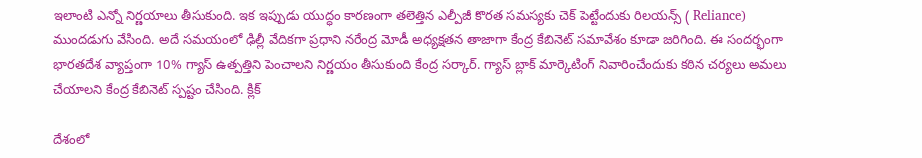ఇలాంటి ఎన్నో నిర్ణయాలు తీసుకుంది. ఇక ఇప్పుడు యుద్ధం కారణంగా తలెత్తిన ఎల్పీజీ కొరత సమస్యకు చెక్ పెట్టేందుకు రిలయన్స్ ( Reliance) ముందడుగు వేసింది. అదే సమయంలో ఢిల్లీ వేదికగా ప్రధాని నరేంద్ర మోడీ అధ్యక్షతన తాజాగా కేంద్ర కేబినెట్ సమావేశం కూడా జరిగింది. ఈ సందర్భంగా భారతదేశ వ్యాప్తంగా 10% గ్యాస్ ఉత్పత్తిని పెంచాలని నిర్ణయం తీసుకుంది కేంద్ర సర్కార్. గ్యాస్ బ్లాక్ మార్కెటింగ్ నివారించేందుకు కఠిన చర్యలు అమలు చేయాలని కేంద్ర కేబినెట్ స్పష్టం చేసింది. క్లిక్

దేశంలో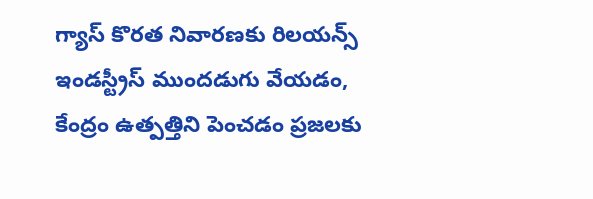గ్యాస్ కొరత నివారణకు రిలయన్స్ ఇండస్ట్రీస్ ముందడుగు వేయడం, కేంద్రం ఉత్పత్తిని పెంచడం ప్రజలకు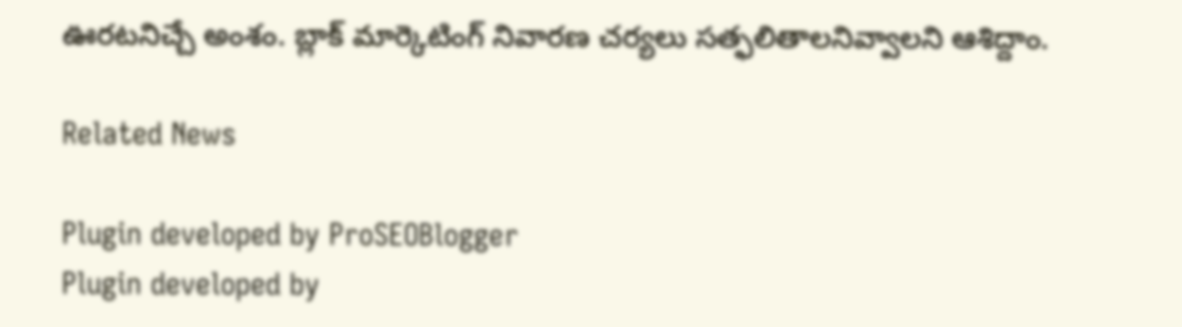ఊరటనిచ్చే అంశం. బ్లాక్ మార్కెటింగ్ నివారణ చర్యలు సత్ఫలితాలనివ్వాలని ఆశిద్దాం.

Related News

Plugin developed by ProSEOBlogger
Plugin developed by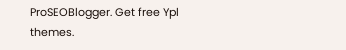ProSEOBlogger. Get free Ypl themes.